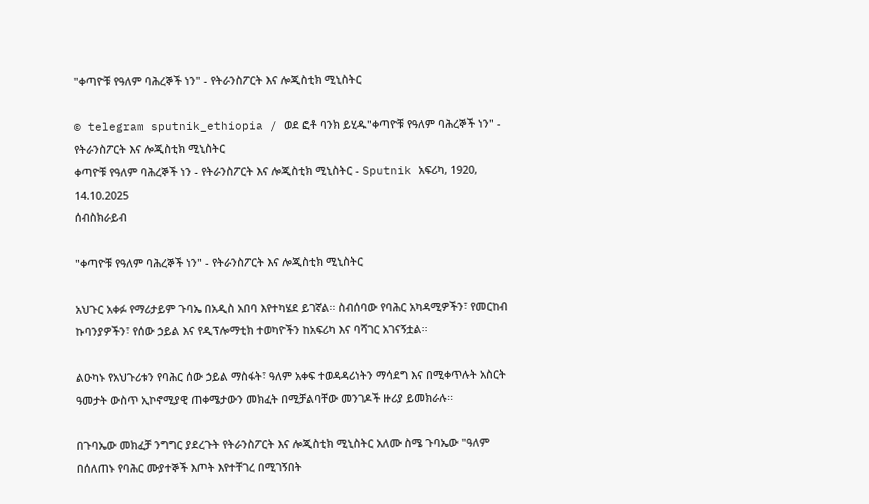"ቀጣዮቹ የዓለም ባሕረኞች ነን" - የትራንስፖርት እና ሎጂስቲክ ሚኒስትር

© telegram sputnik_ethiopia / ወደ ፎቶ ባንክ ይሂዱ"ቀጣዮቹ የዓለም ባሕረኞች ነን" - የትራንስፖርት እና ሎጂስቲክ ሚኒስትር
ቀጣዮቹ የዓለም ባሕረኞች ነን - የትራንስፖርት እና ሎጂስቲክ ሚኒስትር - Sputnik አፍሪካ, 1920, 14.10.2025
ሰብስክራይብ

"ቀጣዮቹ የዓለም ባሕረኞች ነን" - የትራንስፖርት እና ሎጂስቲክ ሚኒስትር

አህጉር አቀፉ የማሪታይም ጉባኤ በአዲስ አበባ እየተካሄደ ይገኛል፡፡ ስብሰባው የባሕር አካዳሚዎችን፣ የመርከብ ኩባንያዎችን፣ የሰው ኃይል እና የዲፕሎማቲክ ተወካዮችን ከአፍሪካ እና ባሻገር አገናኝቷል፡፡

ልዑካኑ የአህጉሪቱን የባሕር ሰው ኃይል ማስፋት፣ ዓለም አቀፍ ተወዳዳሪነትን ማሳደግ እና በሚቀጥሉት አስርት ዓመታት ውስጥ ኢኮኖሚያዊ ጠቀሜታውን መክፈት በሚቻልባቸው መንገዶች ዙሪያ ይመክራሉ፡፡

በጉባኤው መክፈቻ ንግግር ያደረጉት የትራንስፖርት እና ሎጂስቲክ ሚኒስትር አለሙ ስሜ ጉባኤው "ዓለም በሰለጠኑ የባሕር ሙያተኞች እጦት እየተቸገረ በሚገኝበት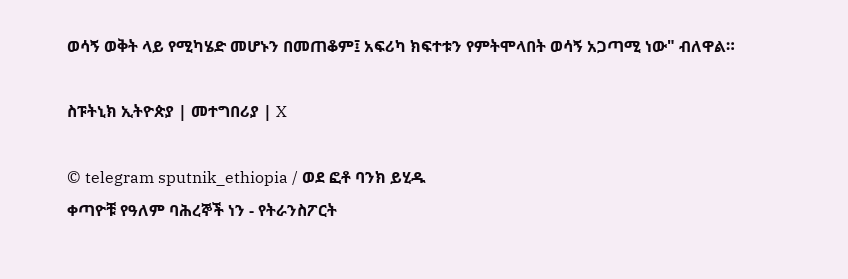ወሳኝ ወቅት ላይ የሚካሄድ መሆኑን በመጠቆም፤ አፍሪካ ክፍተቱን የምትሞላበት ወሳኝ አጋጣሚ ነው" ብለዋል።

ስፑትኒክ ኢትዮጵያ | መተግበሪያ | X

© telegram sputnik_ethiopia / ወደ ፎቶ ባንክ ይሂዱ
ቀጣዮቹ የዓለም ባሕረኞች ነን - የትራንስፖርት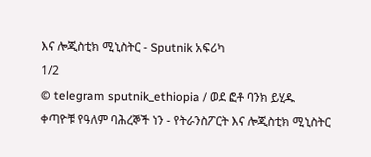እና ሎጂስቲክ ሚኒስትር - Sputnik አፍሪካ
1/2
© telegram sputnik_ethiopia / ወደ ፎቶ ባንክ ይሂዱ
ቀጣዮቹ የዓለም ባሕረኞች ነን - የትራንስፖርት እና ሎጂስቲክ ሚኒስትር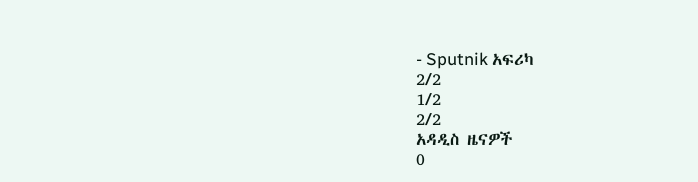- Sputnik አፍሪካ
2/2
1/2
2/2
አዳዲስ ዜናዎች
0